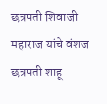छत्रपती शिवाजी महाराज यांचे वंशज छत्रपती शाहू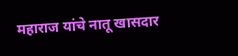महाराज यांचे नातू खासदार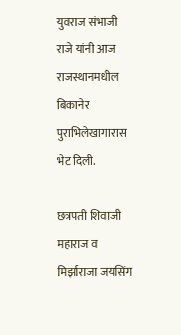युवराज संभाजी राजे यांनी आज राजस्थानमधील बिकानेर पुराभिलेखागारास भेट दिली.

छत्रपती शिवाजी महाराज व मिर्झाराजा जयसिंग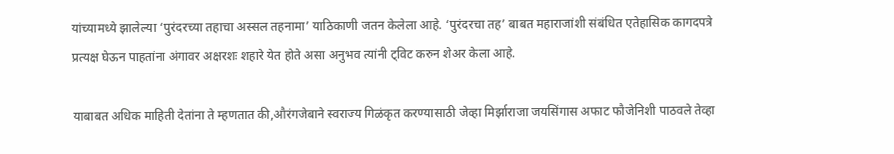यांच्यामध्ये झालेल्या ‘पुरंदरच्या तहाचा अस्सल तहनामा’ याठिकाणी जतन केलेला आहे. ‘पुरंदरचा तह’ बाबत महाराजांशी संबंधित एतेहासिक कागदपत्रे प्रत्यक्ष घेऊन पाहतांना अंगावर अक्षरशः शहारे येत होते असा अनुभव त्यांनी ट्विट करुन शेअर केला आहे.

याबाबत अधिक माहिती देतांना ते म्हणतात की,औरंगजेबाने स्वराज्य गिळंकृत करण्यासाठी जेव्हा मिर्झाराजा जयसिंगास अफाट फौजेनिशी पाठवले तेव्हा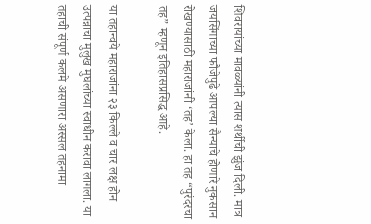शिवरायांच्या मावळ्यांनी त्यास शर्थीची झुंज दिली. मात्र जयसिंगाच्या फौजेपुढे आपल्या सैन्याचे होणारे नुकसान रोखण्यासाठी महाराजांनी ‘तह’ केला. हा तह “पुरंदरचा तह” म्हणून इतिहासप्रसिद्ध आहे.

या तहान्वये महाराजांना २३ किल्ले व चार लक्ष होन उत्पन्नाचा मुलुख मुघलांच्या स्वाधीन करावा लागला. या तहाची संपूर्ण कलमे असणारा अस्सल तहनामा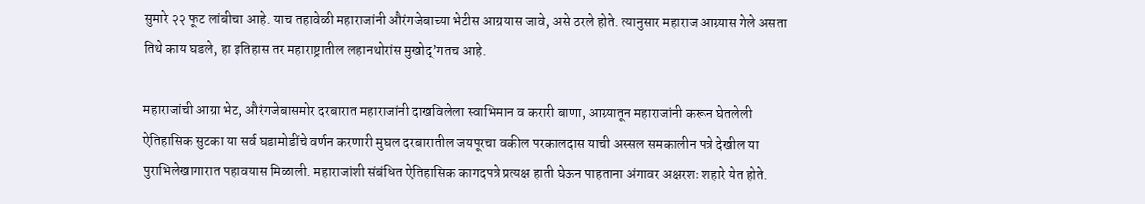सुमारे २२ फूट लांबीचा आहे. याच तहावेळी महाराजांनी औरंगजेबाच्या भेटीस आग्रयास जावे, असे ठरले होते. त्यानुसार महाराज आग्र्यास गेले असता तिथे काय घडले, हा इतिहास तर महाराष्ट्रातील लहानथोरांस मुखोद्’गतच आहे.

महाराजांची आग्रा भेट, औरंगजेबासमोर दरबारात महाराजांनी दाखविलेला स्वाभिमान व करारी बाणा, आग्र्यातून महाराजांनी करून घेतलेली ऐतिहासिक सुटका या सर्व घडामोडींचे वर्णन करणारी मुघल दरबारातील जयपूरचा वकील परकालदास याची अस्सल समकालीन पत्रे देखील या पुराभिलेखागारात पहावयास मिळाली. महाराजांशी संबंधित ऐतिहासिक कागदपत्रे प्रत्यक्ष हाती घेऊन पाहताना अंगावर अक्षरशः शहारे येत होते.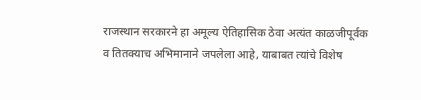राजस्थान सरकारने हा अमूल्य ऐतिहासिक ठेवा अत्यंत काळजीपूर्वक व तितक्याच अभिमानाने जपलेला आहे, याबाबत त्यांचे विशेष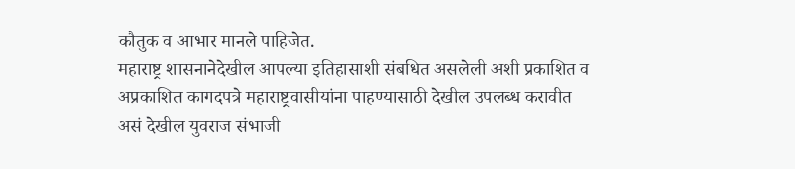कौतुक व आभार मानले पाहिजेत.
महाराष्ट्र शासनानेदेखील आपल्या इतिहासाशी संबधित असलेली अशी प्रकाशित व अप्रकाशित कागदपत्रे महाराष्ट्रवासीयांना पाहण्यासाठी देखील उपलब्ध करावीत असं देखील युवराज संभाजी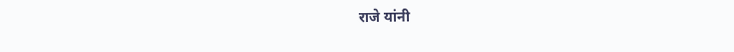राजे यांनी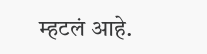म्हटलं आहे.